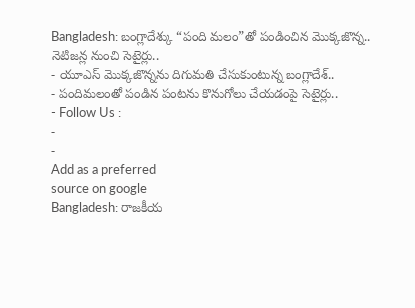Bangladesh: బంగ్లాదేశ్కు “పంది మలం”తో పండించిన మొక్కజొన్న.. నెటిజన్ల నుంచి సెటైర్లు..
- యూఎస్ మొక్కజొన్నను దిగుమతి చేసుకుంటున్న బంగ్లాదేశ్..
- పందిమలంతో పండిన పంటను కొనుగోలు చేయడంపై సెటైర్లు..
- Follow Us :
-
-
Add as a preferred
source on google
Bangladesh: రాజకీయ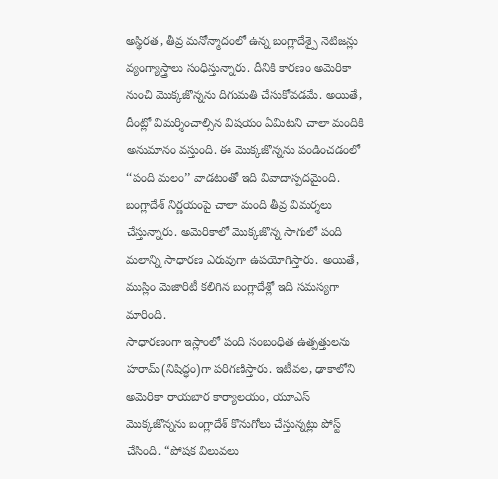అస్థిరత, తీవ్ర మనోన్మాదంలో ఉన్న బంగ్లాదేశ్పై నెటిజన్లు వ్యంగ్యాస్త్రాలు సంధిస్తున్నారు. దీనికి కారణం అమెరికా నుంచి మొక్కజొన్నను దిగుమతి చేసుకోవడమే. అయితే, దీంట్లో విమర్శించాల్సిన విషయం ఏమిటని చాలా మందికి అనుమానం వస్తుంది. ఈ మొక్కజొన్నను పండించడంలో ‘‘పంది మలం’’ వాడటంతో ఇది వివాదాస్పదమైంది. బంగ్లాదేశ్ నిర్ణయంపై చాలా మంది తీవ్ర విమర్శలు చేస్తున్నారు. అమెరికాలో మొక్కజొన్న సాగులో పంది మలాన్ని సాధారణ ఎరువుగా ఉపయోగిస్తారు. అయితే, ముస్లిం మెజారిటీ కలిగిన బంగ్లాదేశ్లో ఇది సమస్యగా మారింది.
సాధారణంగా ఇస్లాంలో పంది సంబంధిత ఉత్పత్తులను హరామ్(నిషిద్ధం)గా పరిగణిస్తారు. ఇటీవల, ఢాకాలోని అమెరికా రాయబార కార్యాలయం, యూఎస్ మొక్కజొన్నను బంగ్లాదేశ్ కొనుగోలు చేస్తున్నట్లు పోస్ట్ చేసింది. “పోషక విలువలు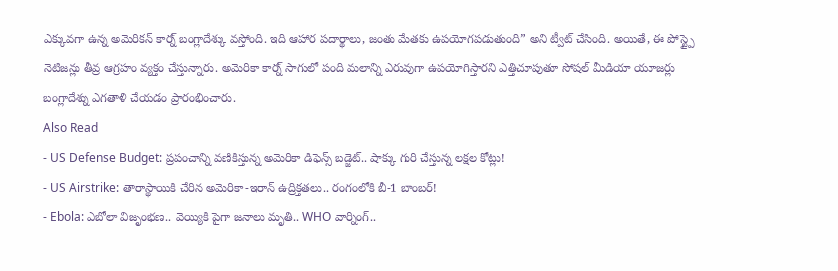ఎక్కువగా ఉన్న అమెరికన్ కార్న్ బంగ్లాదేశ్కు వస్తోంది. ఇది ఆహార పదార్థాలు, జంతు మేతకు ఉపయోగపడుతుంది” అని ట్వీట్ చేసింది. అయితే, ఈ పోస్ట్పై నెటిజన్లు తీవ్ర ఆగ్రహం వ్యక్తం చేస్తున్నారు. అమెరికా కార్న్ సాగులో పంది మలాన్ని ఎరువుగా ఉపయోగిస్తారని ఎత్తిచూపుతూ సోషల్ మీడియా యూజర్లు బంగ్లాదేశ్ను ఎగతాళి చేయడం ప్రారంభించారు.
Also Read
- US Defense Budget: ప్రపంచాన్ని వణికిస్తున్న అమెరికా డిఫెన్స్ బడ్జెట్.. షాక్కు గురి చేస్తున్న లక్షల కోట్లు!
- US Airstrike: తారాస్థాయికి చేరిన అమెరికా-ఇరాన్ ఉద్రిక్తతలు.. రంగంలోకి బీ-1 బాంబర్!
- Ebola: ఎబోలా విజృంభణ.. వెయ్యికి పైగా జనాలు మృతి.. WHO వార్నింగ్..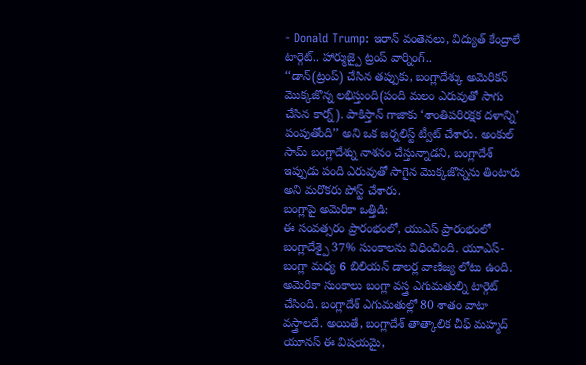- Donald Trump: ఇరాన్ వంతెనలు, విద్యుత్ కేంద్రాలే టార్గెట్.. హార్ముజ్పై ట్రంప్ వార్నింగ్..
‘‘డాన్(ట్రంప్) చేసిన తప్పుకు, బంగ్లాదేశ్కు అమెరికన్ మొక్కజొన్న లభిస్తుంది(పంది మలం ఎరువుతో సాగు చేసిన కార్న్). పాకిస్తాన్ గాజాకు ‘శాంతిపరిరక్షక దళాన్ని’ పంపుతోంది’’ అని ఒక జర్నలిస్ట్ ట్వీట్ చేశారు. అంకుల్ సామ్ బంగ్లాదేశ్ను నాశనం చేస్తున్నాడని, బంగ్లాదేశ్ ఇప్పుడు పంది ఎరువుతో సాగైన మొక్కజొన్నను తింటారు అని మరొకరు పోస్ట్ చేశారు.
బంగ్లాపై అమెరికా ఒత్తిడి:
ఈ సంవత్సరం ప్రారంభంలో, యుఎస్ ప్రారంభంలో బంగ్లాదేశ్పై 37% సుంకాలను విధించింది. యూఎస్-బంగ్లా మధ్య 6 బిలియన్ డాలర్ల వాణిజ్య లోటు ఉంది. అమెరికా సుంకాలు బంగ్లా వస్త్ర ఎగుమతుల్ని టార్గెట్ చేసింది. బంగ్లాదేశ్ ఎగుమతుల్లో 80 శాతం వాటా వస్త్రాలదే. అయితే, బంగ్లాదేశ్ తాత్కాలిక చీఫ్ మహ్మద్ యూనస్ ఈ విషయమై,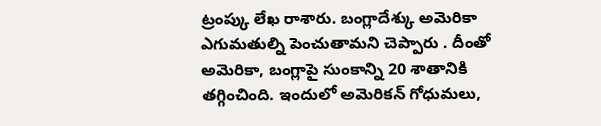ట్రంప్కు లేఖ రాశారు. బంగ్లాదేశ్కు అమెరికా ఎగుమతుల్ని పెంచుతామని చెప్పారు . దీంతో అమెరికా, బంగ్లాపై సుంకాన్ని 20 శాతానికి తగ్గించింది. ఇందులో అమెరికన్ గోధుమలు,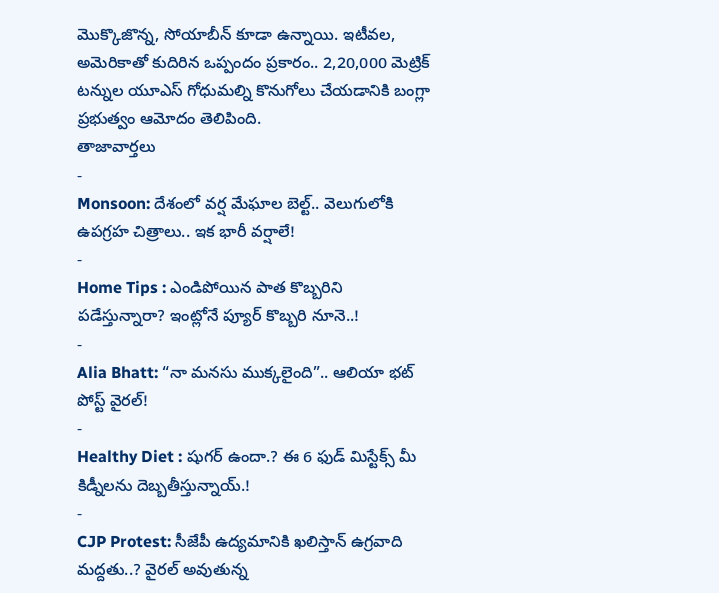మొక్కొజొన్న, సోయాబీన్ కూడా ఉన్నాయి. ఇటీవల, అమెరికాతో కుదిరిన ఒప్పందం ప్రకారం.. 2,20,000 మెట్రిక్ టన్నుల యూఎస్ గోధుమల్ని కొనుగోలు చేయడానికి బంగ్లా ప్రభుత్వం ఆమోదం తెలిపింది.
తాజావార్తలు
-
Monsoon: దేశంలో వర్ష మేఘాల బెల్ట్.. వెలుగులోకి ఉపగ్రహ చిత్రాలు.. ఇక భారీ వర్షాలే!
-
Home Tips : ఎండిపోయిన పాత కొబ్బరిని పడేస్తున్నారా? ఇంట్లోనే ప్యూర్ కొబ్బరి నూనె..!
-
Alia Bhatt: “నా మనసు ముక్కలైంది”.. ఆలియా భట్ పోస్ట్ వైరల్!
-
Healthy Diet : షుగర్ ఉందా.? ఈ 6 ఫుడ్ మిస్టేక్స్ మీ కిడ్నీలను దెబ్బతీస్తున్నాయ్.!
-
CJP Protest: సీజేపీ ఉద్యమానికి ఖలిస్తాన్ ఉగ్రవాది మద్దతు..? వైరల్ అవుతున్న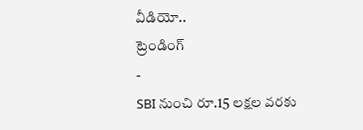వీడియో..
ట్రెండింగ్
-
SBI నుంచి రూ.15 లక్షల వరకు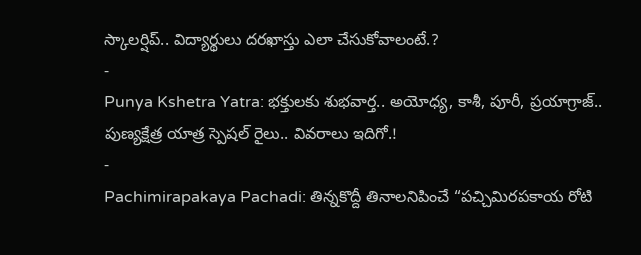స్కాలర్షిప్.. విద్యార్థులు దరఖాస్తు ఎలా చేసుకోవాలంటే.?
-
Punya Kshetra Yatra: భక్తులకు శుభవార్త.. అయోధ్య, కాశీ, పూరీ, ప్రయాగ్రాజ్.. పుణ్యక్షేత్ర యాత్ర స్పెషల్ రైలు.. వివరాలు ఇదిగో.!
-
Pachimirapakaya Pachadi: తిన్నకొద్దీ తినాలనిపించే “పచ్చిమిరపకాయ రోటి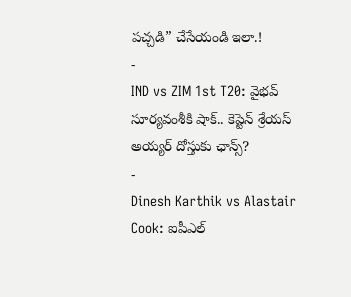పచ్చడి” చేసేయండి ఇలా.!
-
IND vs ZIM 1st T20: వైభవ్ సూర్యవంశీకి షాక్.. కెప్టెన్ శ్రేయస్ అయ్యర్ దోస్తుకు ఛాన్స్?
-
Dinesh Karthik vs Alastair Cook: ఐపీఎల్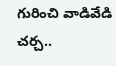గురించి వాడివేడి చర్చ..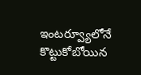ఇంటర్వ్యూలోనే కొట్టుకోబోయిన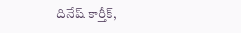దినేష్ కార్తీక్,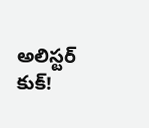అలిస్టర్ కుక్!